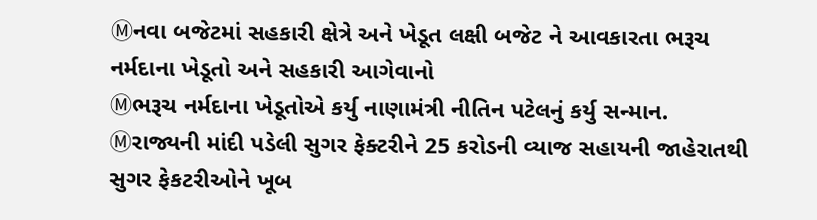Ⓜનવા બજેટમાં સહકારી ક્ષેત્રે અને ખેડૂત લક્ષી બજેટ ને આવકારતા ભરૂચ નર્મદાના ખેડૂતો અને સહકારી આગેવાનો
Ⓜભરૂચ નર્મદાના ખેડૂતોએ કર્યુ નાણામંત્રી નીતિન પટેલનું કર્યુ સન્માન.
Ⓜરાજ્યની માંદી પડેલી સુગર ફેક્ટરીને 25 કરોડની વ્યાજ સહાયની જાહેરાતથી સુગર ફેકટરીઓને ખૂબ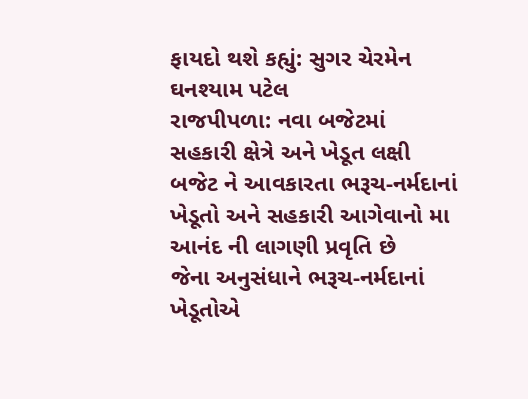ફાયદો થશે કહ્યું: સુગર ચેરમેન ઘનશ્યામ પટેલ
રાજપીપળા: નવા બજેટમાં સહકારી ક્ષેત્રે અને ખેડૂત લક્ષી બજેટ ને આવકારતા ભરૂચ-નર્મદાનાં ખેડૂતો અને સહકારી આગેવાનો મા આનંદ ની લાગણી પ્રવૃતિ છે
જેના અનુસંધાને ભરૂચ-નર્મદાનાં ખેડૂતોએ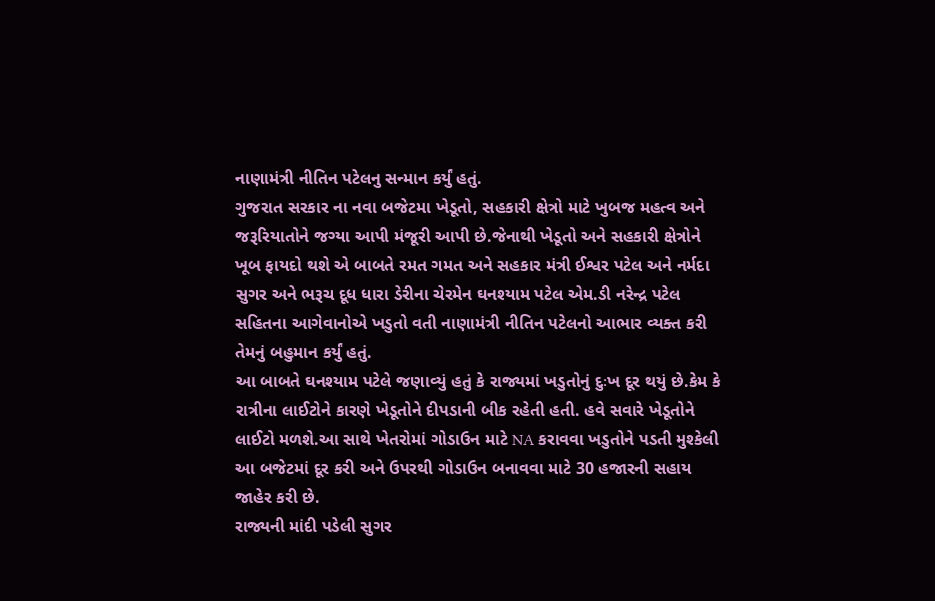નાણામંત્રી નીતિન પટેલનુ સન્માન કર્યું હતું.
ગુજરાત સરકાર ના નવા બજેટમા ખેડૂતો, સહકારી ક્ષેત્રો માટે ખુબજ મહત્વ અને જરૂરિયાતોને જગ્યા આપી મંજૂરી આપી છે.જેનાથી ખેડૂતો અને સહકારી ક્ષેત્રોને ખૂબ ફાયદો થશે એ બાબતે રમત ગમત અને સહકાર મંત્રી ઈશ્વર પટેલ અને નર્મદા સુગર અને ભરૂચ દૂધ ધારા ડેરીના ચેરમેન ઘનશ્યામ પટેલ એમ.ડી નરેન્દ્ર પટેલ સહિતના આગેવાનોએ ખડુતો વતી નાણામંત્રી નીતિન પટેલનો આભાર વ્યક્ત કરી તેમનું બહુમાન કર્યું હતું.
આ બાબતે ઘનશ્યામ પટેલે જણાવ્યું હતું કે રાજ્યમાં ખડુતોનું દુઃખ દૂર થયું છે.કેમ કે રાત્રીના લાઈટોને કારણે ખેડૂતોને દીપડાની બીક રહેતી હતી. હવે સવારે ખેડૂતોને લાઈટો મળશે.આ સાથે ખેતરોમાં ગોડાઉન માટે NA કરાવવા ખડુતોને પડતી મુશ્કેલી આ બજેટમાં દૂર કરી અને ઉપરથી ગોડાઉન બનાવવા માટે 30 હજારની સહાય જાહેર કરી છે.
રાજ્યની માંદી પડેલી સુગર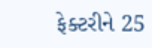ફેક્ટરીને 25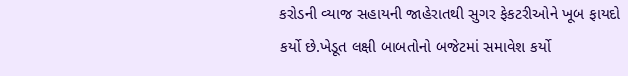કરોડની વ્યાજ સહાયની જાહેરાતથી સુગર ફેકટરીઓને ખૂબ ફાયદો
કર્યો છે.ખેડૂત લક્ષી બાબતોનો બજેટમાં સમાવેશ કર્યો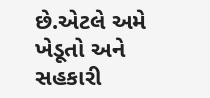છે.એટલે અમે ખેડૂતો અને સહકારી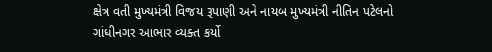ક્ષેત્ર વતી મુખ્યમંત્રી વિજય રૂપાણી અને નાયબ મુખ્યમંત્રી નીતિન પટેલનો ગાંધીનગર આભાર વ્યક્ત કર્યો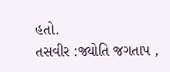હતો.
તસવીર :જ્યોતિ જગતાપ ,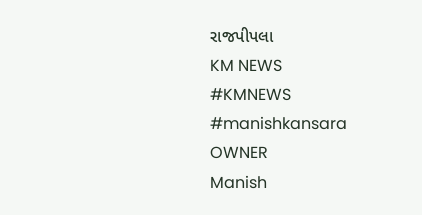રાજપીપલા
KM NEWS
#KMNEWS
#manishkansara
OWNER
Manish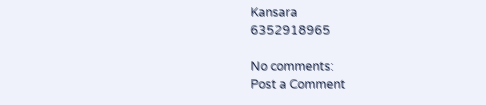Kansara
6352918965

No comments:
Post a Comment